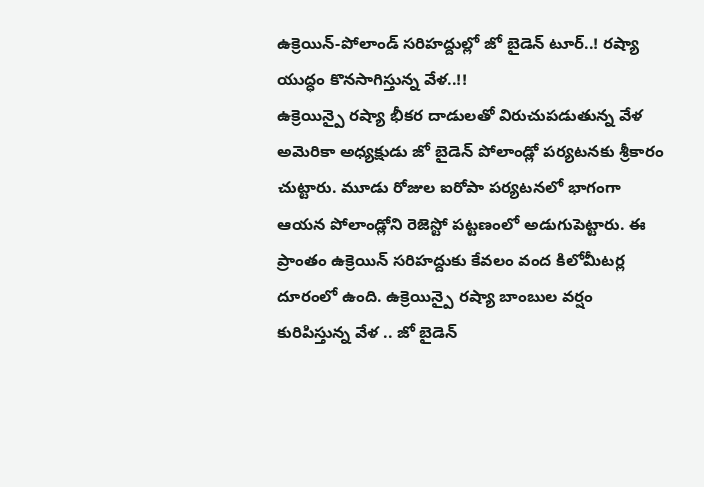ఉక్రెయిన్-పోలాండ్ సరిహద్దుల్లో జో బైడెన్ టూర్..! రష్యా యుద్ధం కొనసాగిస్తున్న వేళ..!!
ఉక్రెయిన్పై రష్యా భీకర దాడులతో విరుచుపడుతున్న వేళ అమెరికా అధ్యక్షుడు జో బైడెన్ పోలాండ్లో పర్యటనకు శ్రీకారం చుట్టారు. మూడు రోజుల ఐరోపా పర్యటనలో భాగంగా ఆయన పోలాండ్లోని రెజెస్టో పట్టణంలో అడుగుపెట్టారు. ఈ ప్రాంతం ఉక్రెయిన్ సరిహద్దుకు కేవలం వంద కిలోమీటర్ల దూరంలో ఉంది. ఉక్రెయిన్పై రష్యా బాంబుల వర్షం కురిపిస్తున్న వేళ .. జో బైడెన్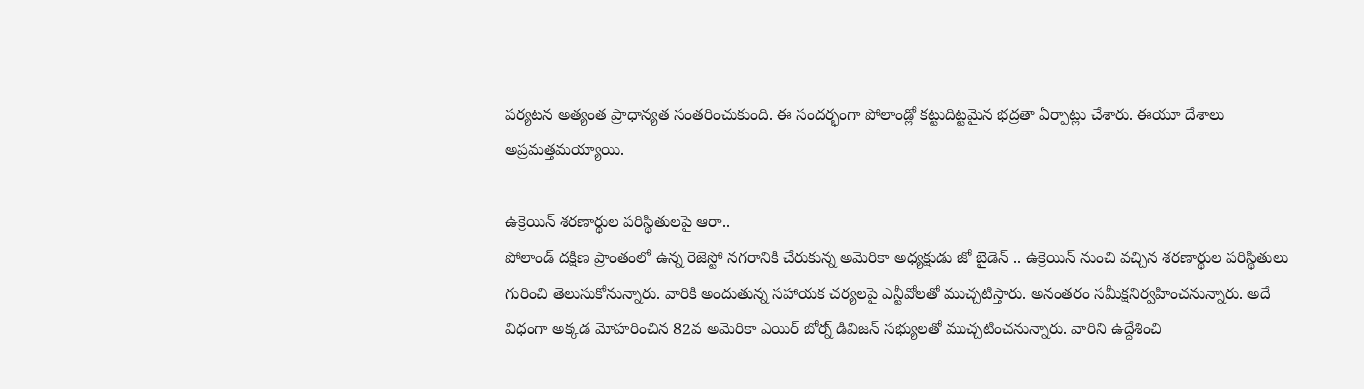పర్యటన అత్యంత ప్రాధాన్యత సంతరించుకుంది. ఈ సందర్భంగా పోలాండ్లో కట్టుదిట్టమైన భద్రతా ఏర్పాట్లు చేశారు. ఈయూ దేశాలు అప్రమత్తమయ్యాయి.

ఉక్రెయిన్ శరణార్థుల పరిస్థితులపై ఆరా..
పోలాండ్ దక్షిణ ప్రాంతంలో ఉన్న రెజెస్టో నగరానికి చేరుకున్న అమెరికా అధ్యక్షుడు జో బైడెన్ .. ఉక్రెయిన్ నుంచి వచ్చిన శరణార్థుల పరిస్థితులు గురించి తెలుసుకోనున్నారు. వారికి అందుతున్న సహాయక చర్యలపై ఎన్టీవోలతో ముచ్చటిస్తారు. అనంతరం సమీక్షనిర్వహించనున్నారు. అదే విధంగా అక్కడ మోహరించిన 82వ అమెరికా ఎయిర్ బోర్న్ డివిజన్ సభ్యులతో ముచ్చటించనున్నారు. వారిని ఉద్దేశించి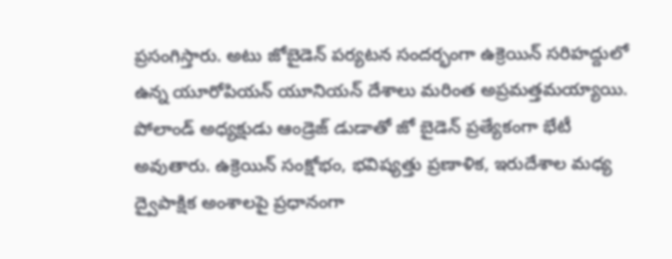ప్రసంగిస్తారు. అటు జోబైడెన్ పర్యటన సందర్భంగా ఉక్రెయిన్ సరిహద్దులో ఉన్న యూరోపియన్ యూనియన్ దేశాలు మరింత అప్రమత్తమయ్యాయి. పోలాండ్ అధ్యక్షుడు ఆండ్రెజ్ డుడాతో జో బైడెన్ ప్రత్యేకంగా భేటీ అవుతారు. ఉక్రెయిన్ సంక్షోభం, భవిష్యత్తు ప్రణాళిక, ఇరుదేశాల మధ్య ద్వైపాక్షిక అంశాలపై ప్రధానంగా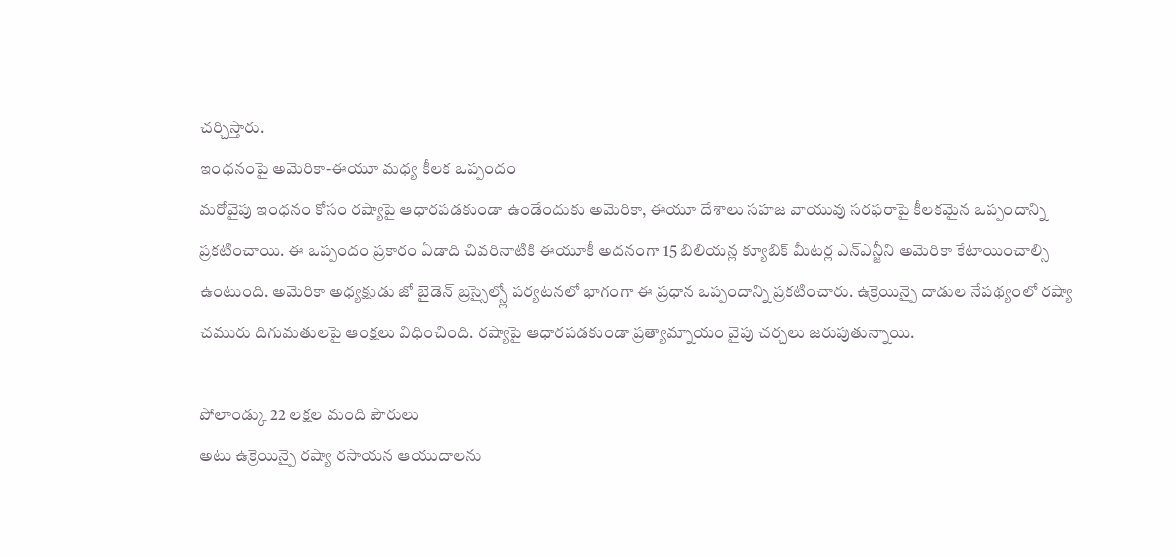చర్చిస్తారు.
ఇంధనంపై అమెరికా-ఈయూ మధ్య కీలక ఒప్పందం
మరోవైపు ఇంధనం కోసం రష్యాపై ఆధారపడకుండా ఉండేందుకు అమెరికా, ఈయూ దేశాలు సహజ వాయువు సరఫరాపై కీలకమైన ఒప్పందాన్ని ప్రకటించాయి. ఈ ఒప్పందం ప్రకారం ఏడాది చివరినాటికి ఈయూకీ అదనంగా 15 బిలియన్ల క్యూబిక్ మీటర్ల ఎన్ఎన్జీని అమెరికా కేటాయించాల్సి ఉంటుంది. అమెరికా అధ్యక్షుడు జో బైడెన్ బ్రస్సైల్స్లో పర్యటనలో భాగంగా ఈ ప్రధాన ఒప్పందాన్ని ప్రకటించారు. ఉక్రెయిన్పై దాడుల నేపథ్యంలో రష్యా చమురు దిగుమతులపై ఆంక్షలు విధించింది. రష్యాపై ఆధారపడకుండా ప్రత్యామ్నాయం వైపు చర్చలు జరుపుతున్నాయి.

పోలాండ్కు 22 లక్షల మంది పౌరులు
అటు ఉక్రెయిన్పై రష్యా రసాయన ఆయుదాలను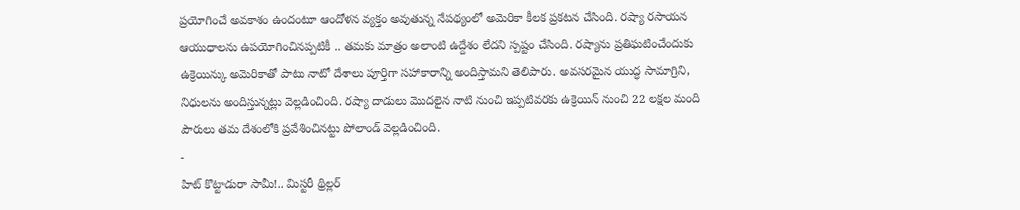ప్రయోగించే అవకాశం ఉందంటూ ఆందోళన వ్యక్తం అవుతున్న నేపథ్యంలో అమెరికా కీలక ప్రకటన చేసింది. రష్యా రసాయన ఆయుధాలను ఉపయోగించినప్పటికీ .. తమకు మాత్రం అలాంటి ఉద్దేశం లేదని స్పష్టం చేసింది. రష్యాను ప్రతిఘటించేందుకు ఉక్రెయిన్కు అమెరికాతో పాటు నాటో దేశాలు పూర్తిగా సహాకారాన్ని అందిస్తామని తెలిపారు. అవసరమైన యుద్ధ సామాగ్రిని, నిధులను అందిస్తున్నట్లు వెల్లడించింది. రష్యా దాడులు మొదలైన నాటి నుంచి ఇప్పటివరకు ఉక్రెయిన్ నుంచి 22 లక్షల మంది పౌరులు తమ దేశంలోకి ప్రవేశించినట్టు పోలాండ్ వెల్లడించింది.
-
హిట్ కొట్టాడురా సామీ!.. మిస్టరీ థ్రిల్లర్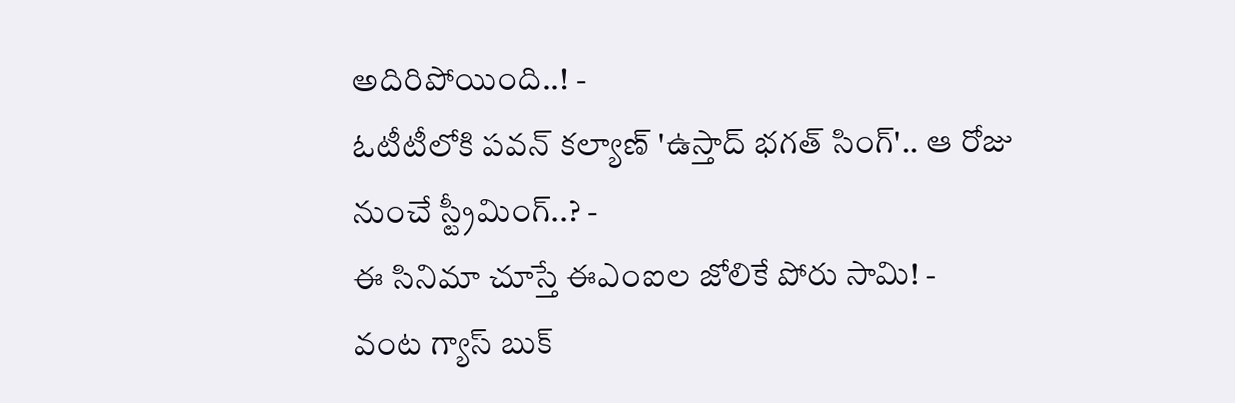అదిరిపోయింది..! -
ఓటీటీలోకి పవన్ కల్యాణ్ 'ఉస్తాద్ భగత్ సింగ్'.. ఆ రోజు నుంచే స్ట్రీమింగ్..? -
ఈ సినిమా చూస్తే ఈఎంఐల జోలికే పోరు సామి! -
వంట గ్యాస్ బుక్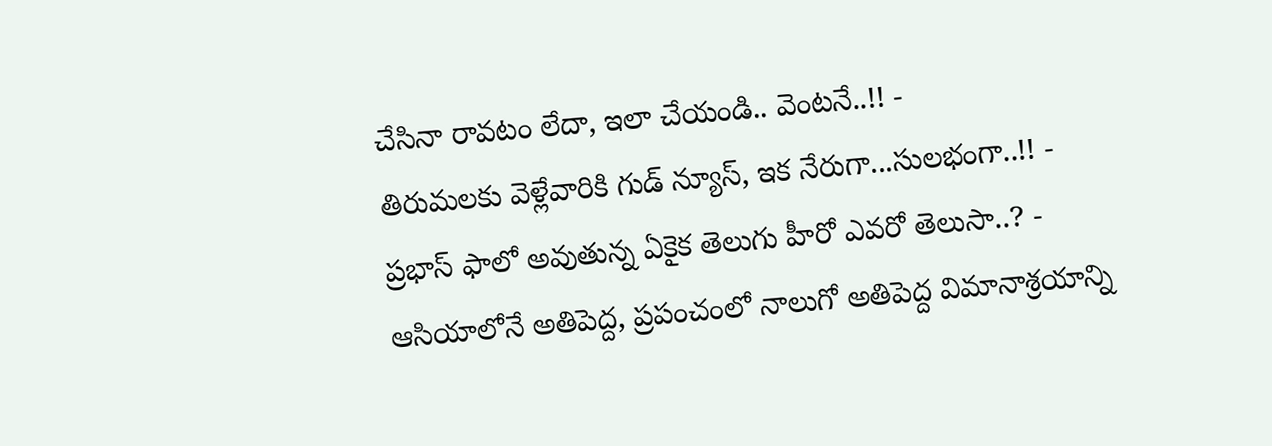చేసినా రావటం లేదా, ఇలా చేయండి.. వెంటనే..!! -
తిరుమలకు వెళ్లేవారికి గుడ్ న్యూస్, ఇక నేరుగా...సులభంగా..!! -
ప్రభాస్ ఫాలో అవుతున్న ఏకైక తెలుగు హీరో ఎవరో తెలుసా..? -
ఆసియాలోనే అతిపెద్ద, ప్రపంచంలో నాలుగో అతిపెద్ద విమానాశ్రయాన్ని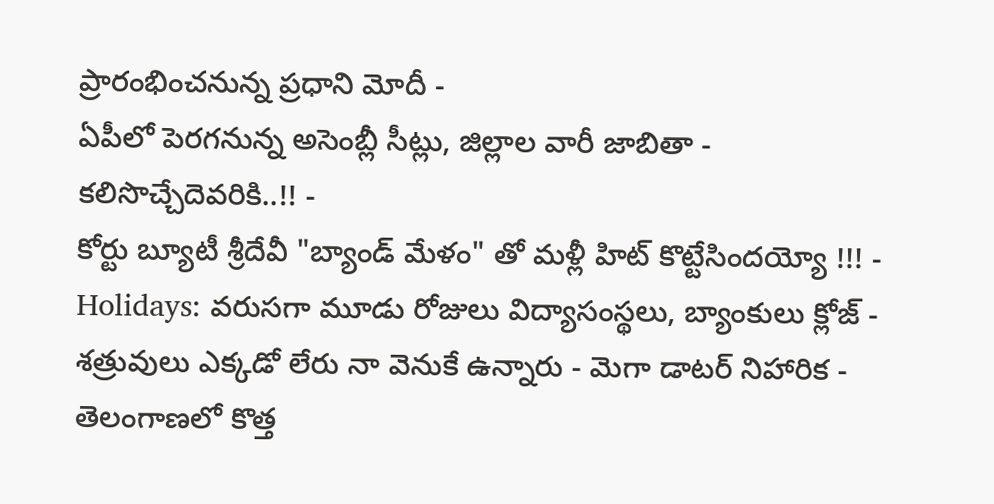ప్రారంభించనున్న ప్రధాని మోదీ -
ఏపీలో పెరగనున్న అసెంబ్లీ సీట్లు, జిల్లాల వారీ జాబితా - కలిసొచ్చేదెవరికి..!! -
కోర్టు బ్యూటీ శ్రీదేవీ "బ్యాండ్ మేళం" తో మళ్లీ హిట్ కొట్టేసిందయ్యో !!! -
Holidays: వరుసగా మూడు రోజులు విద్యాసంస్థలు, బ్యాంకులు క్లోజ్ -
శత్రువులు ఎక్కడో లేరు నా వెనుకే ఉన్నారు - మెగా డాటర్ నిహారిక -
తెలంగాణలో కొత్త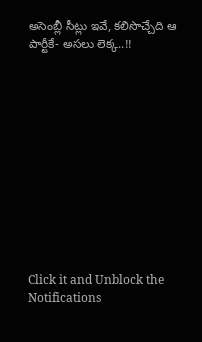అసెంబ్లీ సీట్లు ఇవే, కలిసొచ్చేది ఆ పార్టీకే- అసలు లెక్క..!!












Click it and Unblock the Notifications